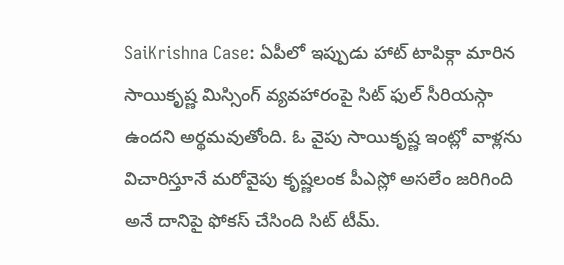SaiKrishna Case: ఏపీలో ఇప్పుడు హాట్ టాపిక్గా మారిన సాయికృష్ణ మిస్సింగ్ వ్యవహారంపై సిట్ ఫుల్ సీరియస్గా ఉందని అర్థమవుతోంది. ఓ వైపు సాయికృష్ణ ఇంట్లో వాళ్లను విచారిస్తూనే మరోవైపు కృష్ణలంక పీఎస్లో అసలేం జరిగింది అనే దానిపై ఫోకస్ చేసింది సిట్ టీమ్.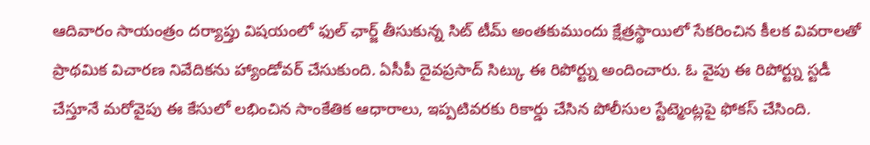ఆదివారం సాయంత్రం దర్యాప్తు విషయంలో ఫుల్ ఛార్జ్ తీసుకున్న సిట్ టీమ్ అంతకుముందు క్షేత్రస్థాయిలో సేకరించిన కీలక వివరాలతో ప్రాథమిక విచారణ నివేదికను హ్యాండోవర్ చేసుకుంది. ఏసీపీ దైవప్రసాద్ సిట్కు ఈ రిపోర్ట్ను అందించారు. ఓ వైపు ఈ రిపోర్ట్ను స్టడీ చేస్తూనే మరోవైపు ఈ కేసులో లభించిన సాంకేతిక ఆధారాలు, ఇప్పటివరకు రికార్డు చేసిన పోలీసుల స్టేట్మెంట్లపై ఫోకస్ చేసింది.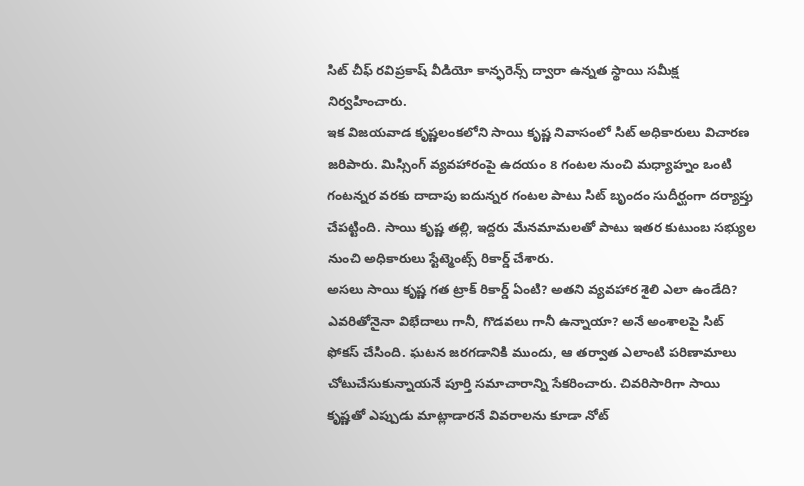సిట్ చీఫ్ రవిప్రకాష్ వీడియో కాన్ఫరెన్స్ ద్వారా ఉన్నత స్థాయి సమీక్ష నిర్వహించారు.
ఇక విజయవాడ కృష్ణలంకలోని సాయి కృష్ణ నివాసంలో సిట్ అధికారులు విచారణ జరిపారు. మిస్సింగ్ వ్యవహారంపై ఉదయం 8 గంటల నుంచి మధ్యాహ్నం ఒంటి గంటన్నర వరకు దాదాపు ఐదున్నర గంటల పాటు సిట్ బృందం సుదీర్ఘంగా దర్యాప్తు చేపట్టింది. సాయి కృష్ణ తల్లి, ఇద్దరు మేనమామలతో పాటు ఇతర కుటుంబ సభ్యుల నుంచి అధికారులు స్టేట్మెంట్స్ రికార్డ్ చేశారు.
అసలు సాయి కృష్ణ గత ట్రాక్ రికార్డ్ ఏంటి? అతని వ్యవహార శైలి ఎలా ఉండేది? ఎవరితోనైనా విభేదాలు గానీ, గొడవలు గానీ ఉన్నాయా? అనే అంశాలపై సిట్ ఫోకస్ చేసింది. ఘటన జరగడానికి ముందు, ఆ తర్వాత ఎలాంటి పరిణామాలు చోటుచేసుకున్నాయనే పూర్తి సమాచారాన్ని సేకరించారు. చివరిసారిగా సాయి కృష్ణతో ఎప్పుడు మాట్లాడారనే వివరాలను కూడా నోట్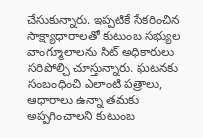చేసుకున్నారు. ఇప్పటికే సేకరించిన సాక్ష్యాధారాలతో కుటుంబ సభ్యుల వాంగ్మూలాలను సిట్ అధికారులు సరిపోల్చి చూస్తున్నారు. ఘటనకు సంబంధించి ఎలాంటి పత్రాలు, ఆధారాలు ఉన్నా తమకు అప్పగించాలని కుటుంబ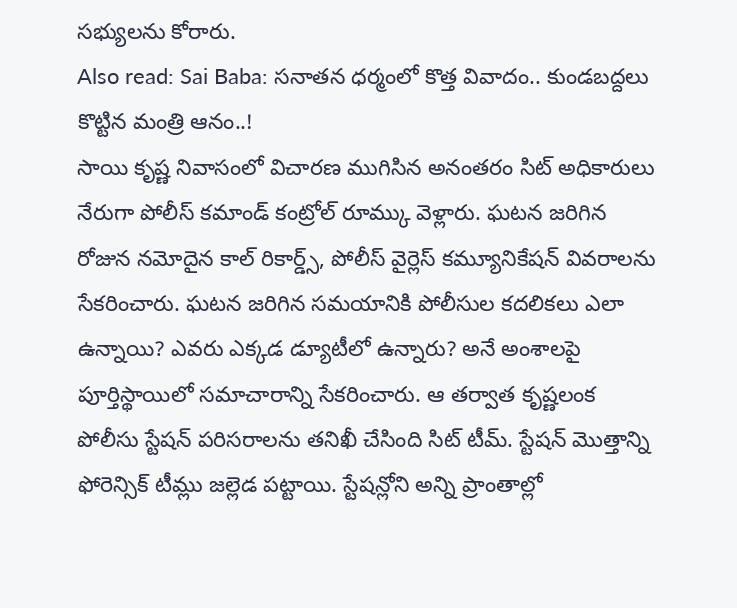సభ్యులను కోరారు.
Also read: Sai Baba: సనాతన ధర్మంలో కొత్త వివాదం.. కుండబద్దలు కొట్టిన మంత్రి ఆనం..!
సాయి కృష్ణ నివాసంలో విచారణ ముగిసిన అనంతరం సిట్ అధికారులు నేరుగా పోలీస్ కమాండ్ కంట్రోల్ రూమ్కు వెళ్లారు. ఘటన జరిగిన రోజున నమోదైన కాల్ రికార్డ్స్, పోలీస్ వైర్లెస్ కమ్యూనికేషన్ వివరాలను సేకరించారు. ఘటన జరిగిన సమయానికి పోలీసుల కదలికలు ఎలా ఉన్నాయి? ఎవరు ఎక్కడ డ్యూటీలో ఉన్నారు? అనే అంశాలపై పూర్తిస్థాయిలో సమాచారాన్ని సేకరించారు. ఆ తర్వాత కృష్ణలంక పోలీసు స్టేషన్ పరిసరాలను తనిఖీ చేసింది సిట్ టీమ్. స్టేషన్ మొత్తాన్ని ఫోరెన్సిక్ టీమ్లు జల్లెడ పట్టాయి. స్టేషన్లోని అన్ని ప్రాంతాల్లో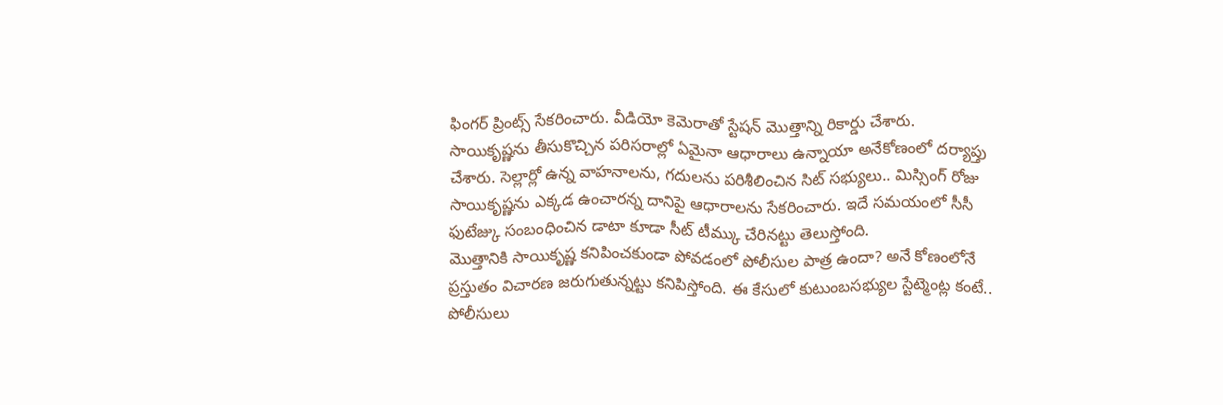ఫింగర్ ప్రింట్స్ సేకరించారు. వీడియో కెమెరాతో స్టేషన్ మొత్తాన్ని రికార్డు చేశారు. సాయికృష్ణను తీసుకొచ్చిన పరిసరాల్లో ఏమైనా ఆధారాలు ఉన్నాయా అనేకోణంలో దర్యాప్తు చేశారు. సెల్లార్లో ఉన్న వాహనాలను, గదులను పరిశీలించిన సిట్ సభ్యులు.. మిస్సింగ్ రోజు సాయికృష్ణను ఎక్కడ ఉంచారన్న దానిపై ఆధారాలను సేకరించారు. ఇదే సమయంలో సీసీ ఫుటేజ్కు సంబంధించిన డాటా కూడా సీట్ టీమ్కు చేరినట్టు తెలుస్తోంది.
మొత్తానికి సాయికృష్ణ కనిపించకుండా పోవడంలో పోలీసుల పాత్ర ఉందా? అనే కోణంలోనే ప్రస్తుతం విచారణ జరుగుతున్నట్టు కనిపిస్తోంది. ఈ కేసులో కుటుంబసభ్యుల స్టేట్మెంట్ల కంటే.. పోలీసులు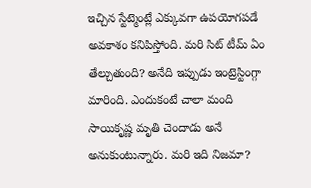ఇచ్చిన స్టేట్మెంట్లే ఎక్కువగా ఉపయోగపడే అవకాశం కనిపిస్తోంది. మరి సిట్ టీమ్ ఏం తేల్చుతుంది? అనేది ఇప్పుడు ఇంట్రెస్టింగ్గా మారింది. ఎందుకంటే చాలా మంది సాయికృష్ణ మృతి చెందాడు అనే అనుకుంటున్నారు. మరి ఇది నిజమా?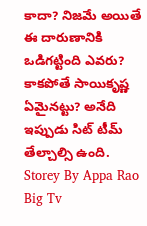కాదా? నిజమే అయితే ఈ దారుణానికి ఒడిగట్టింది ఎవరు? కాకపోతే సాయికృష్ణ ఏమైనట్టు? అనేది ఇప్పుడు సిట్ టీమ్ తేల్చాల్సి ఉంది.
Storey By Appa Rao Big Tv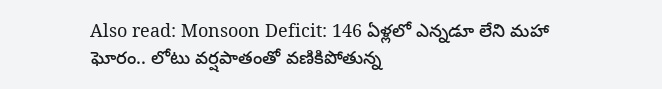Also read: Monsoon Deficit: 146 ఏళ్లలో ఎన్నడూ లేని మహా ఘోరం.. లోటు వర్షపాతంతో వణికిపోతున్న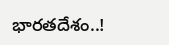భారతదేశం..!